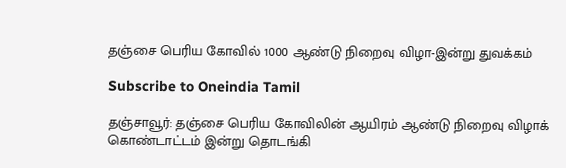தஞ்சை பெரிய கோவில் 1000 ஆண்டு நிறைவு விழா-இன்று துவக்கம்

Subscribe to Oneindia Tamil

தஞ்சாவூர்: தஞ்சை பெரிய கோவிலின் ஆயிரம் ஆண்டு நிறைவு விழாக் கொண்டாட்டம் இன்று தொடங்கி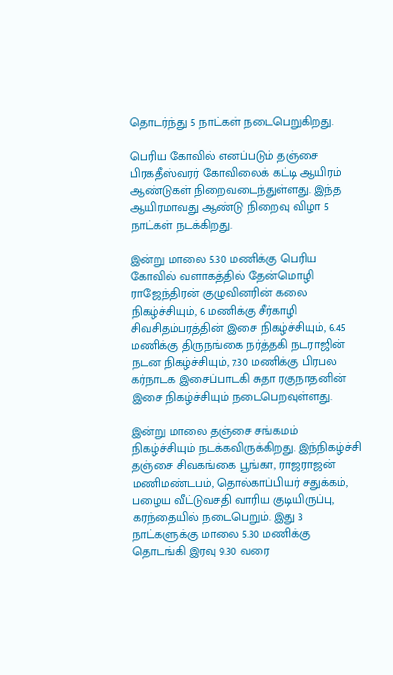தொடர்ந்து 5 நாட்கள் நடைபெறுகிறது.

பெரிய கோவில் எனப்படும் தஞ்சை பிரகதீஸ்வரர் கோவிலைக் கட்டி ஆயிரம் ஆண்டுகள் நிறைவடைந்துள்ளது. இந்த ஆயிரமாவது ஆண்டு நிறைவு விழா 5 நாட்கள் நடக்கிறது.

இன்று மாலை 5.30 மணிக்கு பெரிய கோவில் வளாகத்தில் தேன்மொழி ராஜேந்திரன் குழுவினரின் கலை நிகழ்ச்சியும், 6 மணிக்கு சீர்காழி சிவசிதம்பரத்தின் இசை நிகழ்ச்சியும், 6.45 மணிக்கு திருநங்கை நர்த்தகி நடராஜின் நடன நிகழ்ச்சியும், 7.30 மணிக்கு பிரபல கர்நாடக இசைப்பாடகி சுதா ரகுநாதனின் இசை நிகழ்ச்சியும் நடைபெறவுள்ளது.

இன்று மாலை தஞ்சை சங்கமம் நிகழ்ச்சியும் நடக்கவிருக்கிறது. இந்நிகழ்ச்சி தஞ்சை சிவகங்கை பூங்கா, ராஜராஜன் மணிமண்டபம், தொல்காப்பியர் சதுக்கம், பழைய வீட்டுவசதி வாரிய குடியிருப்பு, கரந்தையில் நடைபெறும். இது 3 நாட்களுக்கு மாலை 5.30 மணிக்கு தொடங்கி இரவு 9.30 வரை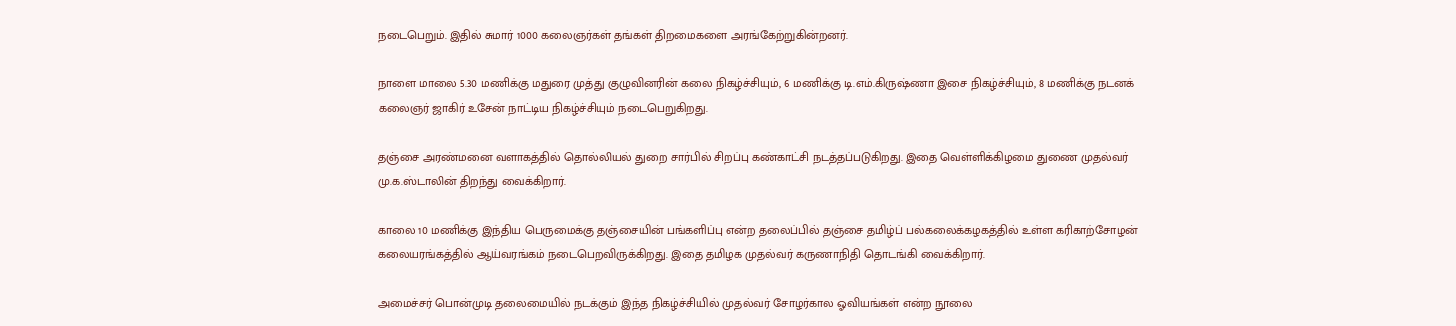நடைபெறும். இதில் சுமார் 1000 கலைஞர்கள் தங்கள் திறமைகளை அரங்கேற்றுகின்றனர்.

நாளை மாலை 5.30 மணிக்கு மதுரை முத்து குழுவினரின் கலை நிகழ்ச்சியும், 6 மணிக்கு டி.எம்.கிருஷ்ணா இசை நிகழ்ச்சியும், 8 மணிக்கு நடனக் கலைஞர் ஜாகிர் உசேன் நாட்டிய நிகழ்ச்சியும் நடைபெறுகிறது.

தஞ்சை அரண்மனை வளாகத்தில் தொல்லியல் துறை சார்பில் சிறப்பு கண்காட்சி நடத்தப்படுகிறது. இதை வெள்ளிக்கிழமை துணை முதல்வர் மு.க.ஸ்டாலின் திறந்து வைக்கிறார்.

காலை 10 மணிக்கு இந்திய பெருமைக்கு தஞ்சையின் பங்களிப்பு என்ற தலைப்பில் தஞ்சை தமிழ்ப் பல்கலைக்கழகத்தில் உள்ள கரிகாற்சோழன் கலையரங்கத்தில் ஆய்வரங்கம் நடைபெறவிருக்கிறது. இதை தமிழக முதல்வர் கருணாநிதி தொடங்கி வைக்கிறார்.

அமைச்சர் பொன்முடி தலைமையில் நடக்கும் இந்த நிகழ்ச்சியில் முதல்வர் சோழர்கால ஓவியங்கள் என்ற நூலை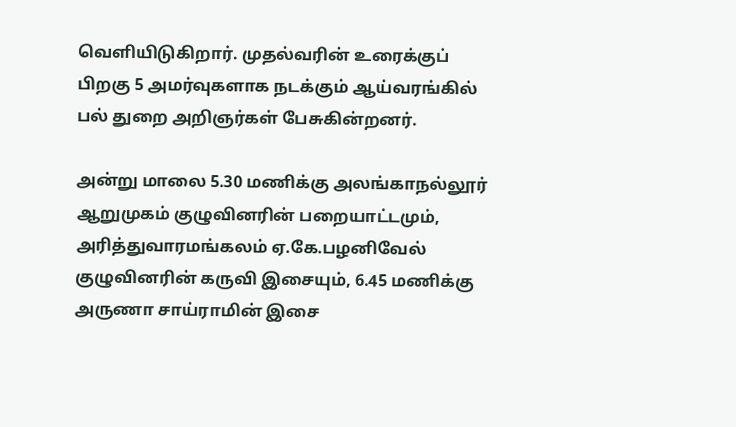வெளியிடுகிறார். முதல்வரின் உரைக்குப் பிறகு 5 அமர்வுகளாக நடக்கும் ஆய்வரங்கில் பல் துறை அறிஞர்கள் பேசுகின்றனர்.

அன்று மாலை 5.30 மணிக்கு அலங்காநல்லூர் ஆறுமுகம் குழுவினரின் பறையாட்டமும், அரித்துவாரமங்கலம் ஏ.கே.பழனிவேல் குழுவினரின் கருவி இசையும், 6.45 மணிக்கு அருணா சாய்ராமின் இசை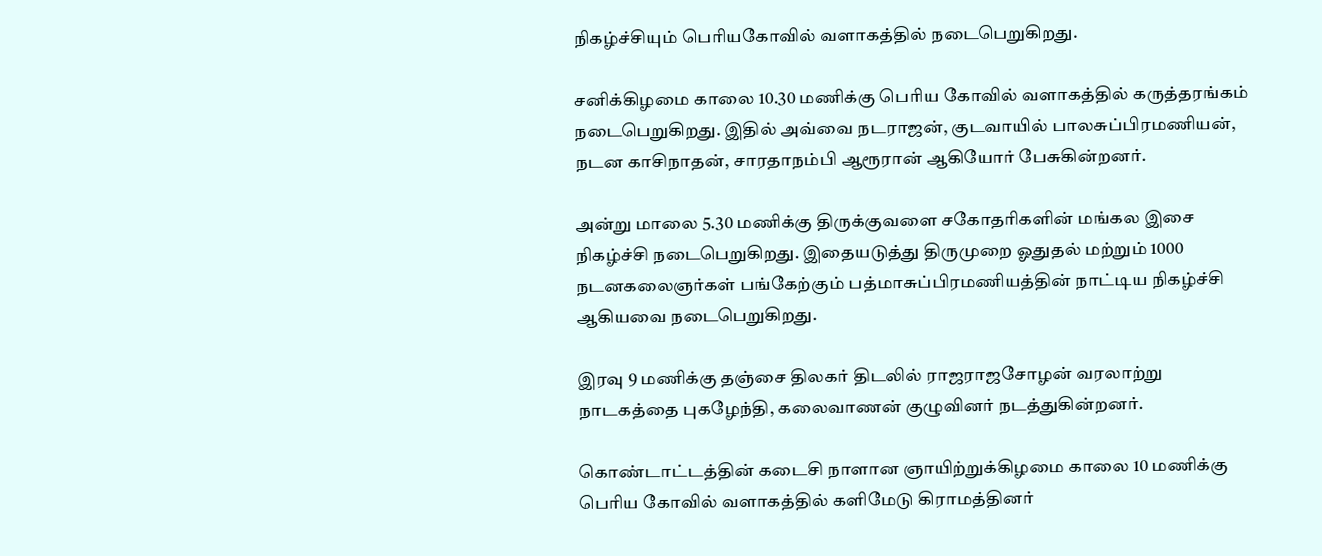நிகழ்ச்சியும் பெரியகோவில் வளாகத்தில் நடைபெறுகிறது.

சனிக்கிழமை காலை 10.30 மணிக்கு பெரிய கோவில் வளாகத்தில் கருத்தரங்கம் நடைபெறுகிறது. இதில் அவ்வை நடராஜன், குடவாயில் பாலசுப்பிரமணியன், நடன காசிநாதன், சாரதாநம்பி ஆரூரான் ஆகியோர் பேசுகின்றனர்.

அன்று மாலை 5.30 மணிக்கு திருக்குவளை சகோதரிகளின் மங்கல இசை நிகழ்ச்சி நடைபெறுகிறது. இதையடுத்து திருமுறை ஓதுதல் மற்றும் 1000 நடனகலைஞர்கள் பங்கேற்கும் பத்மாசுப்பிரமணியத்தின் நாட்டிய நிகழ்ச்சி ஆகியவை நடைபெறுகிறது.

இரவு 9 மணிக்கு தஞ்சை திலகர் திடலில் ராஜராஜசோழன் வரலாற்று நாடகத்தை புகழேந்தி, கலைவாணன் குழுவினர் நடத்துகின்றனர்.

கொண்டாட்டத்தின் கடைசி நாளான ஞாயிற்றுக்கிழமை காலை 10 மணிக்கு பெரிய கோவில் வளாகத்தில் களிமேடு கிராமத்தினர்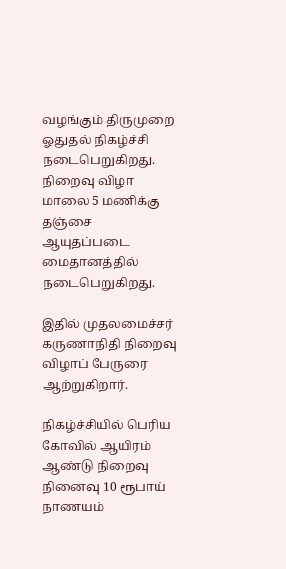வழங்கும் திருமுறை ஓதுதல் நிகழ்ச்சி நடைபெறுகிறது. நிறைவு விழா மாலை 5 மணிக்கு தஞ்சை ஆயுதப்படை மைதானத்தில் நடைபெறுகிறது.

இதில் முதலமைச்சர் கருணாநிதி நிறைவு விழாப் பேருரை ஆற்றுகிறார்.

நிகழ்ச்சியில் பெரிய கோவில் ஆயிரம் ஆண்டு நிறைவு நினைவு 10 ரூபாய் நாணயம்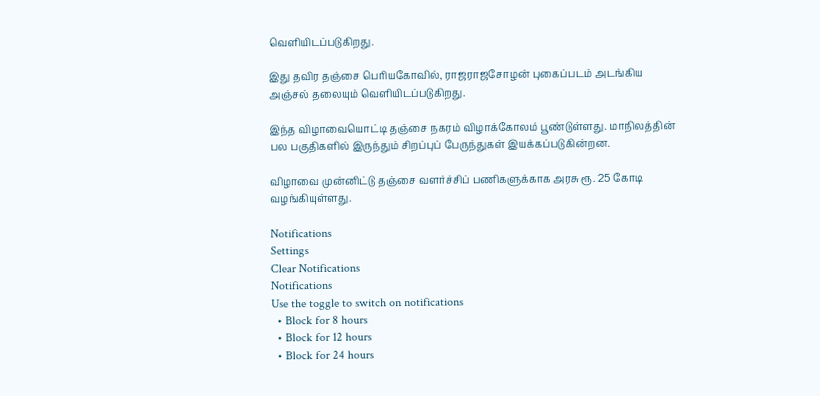வெளியிடப்படுகிறது.

இது தவிர தஞ்சை பெரியகோவில், ராஜராஜசோழன் புகைப்படம் அடங்கிய அஞ்சல் தலையும் வெளியிடப்படுகிறது.

இந்த விழாவையொட்டி தஞ்சை நகரம் விழாக்கோலம் பூண்டுள்ளது. மாநிலத்தின் பல பகுதிகளில் இருந்தும் சிறப்புப் பேருந்துகள் இயக்கப்படுகின்றன.

விழாவை முன்னிட்டு தஞ்சை வளர்ச்சிப் பணிகளுக்காக அரசு ரூ. 25 கோடி வழங்கியுள்ளது.

Notifications
Settings
Clear Notifications
Notifications
Use the toggle to switch on notifications
  • Block for 8 hours
  • Block for 12 hours
  • Block for 24 hours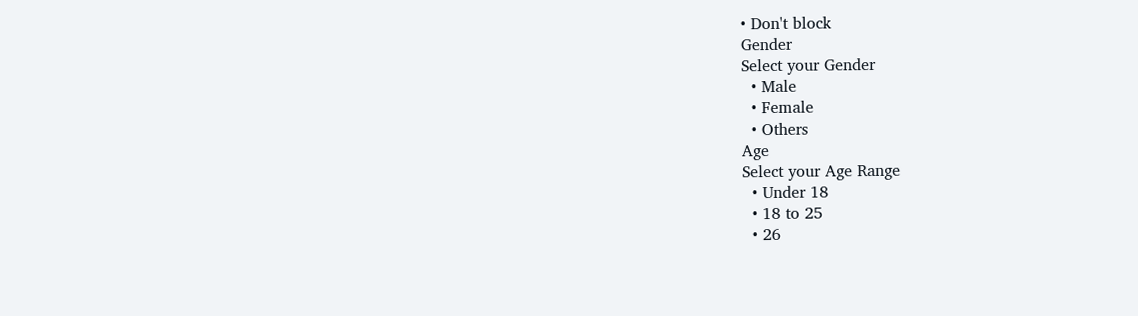• Don't block
Gender
Select your Gender
  • Male
  • Female
  • Others
Age
Select your Age Range
  • Under 18
  • 18 to 25
  • 26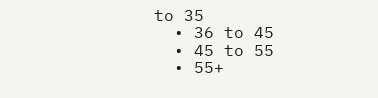to 35
  • 36 to 45
  • 45 to 55
  • 55+